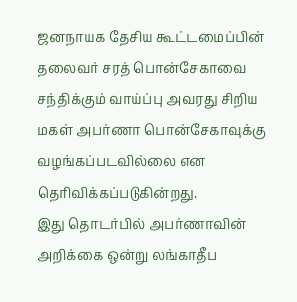ஜனநாயக தேசிய கூட்டமைப்பின் தலைவர் சரத் பொன்சேகாவை சந்திக்கும் வாய்ப்பு அவரது சிறிய மகள் அபர்ணா பொன்சேகாவுக்கு வழங்கப்படவில்லை என தெரிவிக்கப்படுகின்றது.
இது தொடர்பில் அபர்ணாவின் அறிக்கை ஒன்று லங்காதீப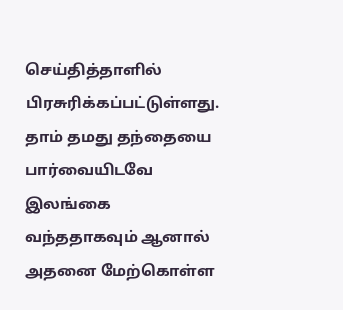செய்தித்தாளில் பிரசுரிக்கப்பட்டுள்ளது.
தாம் தமது தந்தையை பார்வையிடவே இலங்கை வந்ததாகவும் ஆனால் அதனை மேற்கொள்ள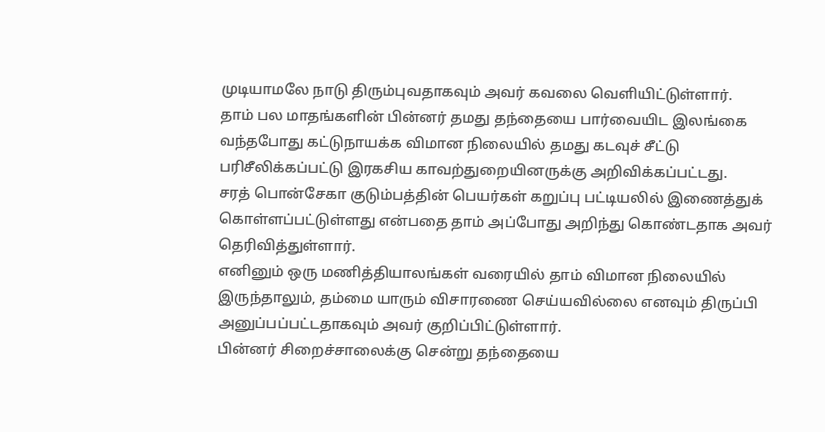முடியாமலே நாடு திரும்புவதாகவும் அவர் கவலை வெளியிட்டுள்ளார்.
தாம் பல மாதங்களின் பின்னர் தமது தந்தையை பார்வையிட இலங்கை வந்தபோது கட்டுநாயக்க விமான நிலையில் தமது கடவுச் சீட்டு பரிசீலிக்கப்பட்டு இரகசிய காவற்துறையினருக்கு அறிவிக்கப்பட்டது.
சரத் பொன்சேகா குடும்பத்தின் பெயர்கள் கறுப்பு பட்டியலில் இணைத்துக் கொள்ளப்பட்டுள்ளது என்பதை தாம் அப்போது அறிந்து கொண்டதாக அவர் தெரிவித்துள்ளார்.
எனினும் ஒரு மணித்தியாலங்கள் வரையில் தாம் விமான நிலையில் இருந்தாலும், தம்மை யாரும் விசாரணை செய்யவில்லை எனவும் திருப்பி அனுப்பப்பட்டதாகவும் அவர் குறிப்பிட்டுள்ளார்.
பின்னர் சிறைச்சாலைக்கு சென்று தந்தையை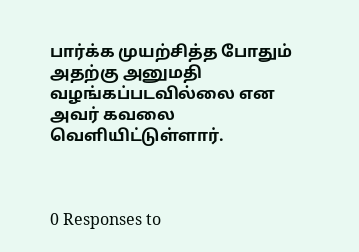பார்க்க முயற்சித்த போதும் அதற்கு அனுமதி வழங்கப்படவில்லை என அவர் கவலை வெளியிட்டுள்ளார்.



0 Responses to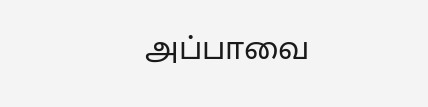அப்பாவை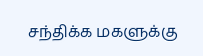சந்திக்க மகளுக்கு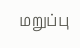மறுப்பு